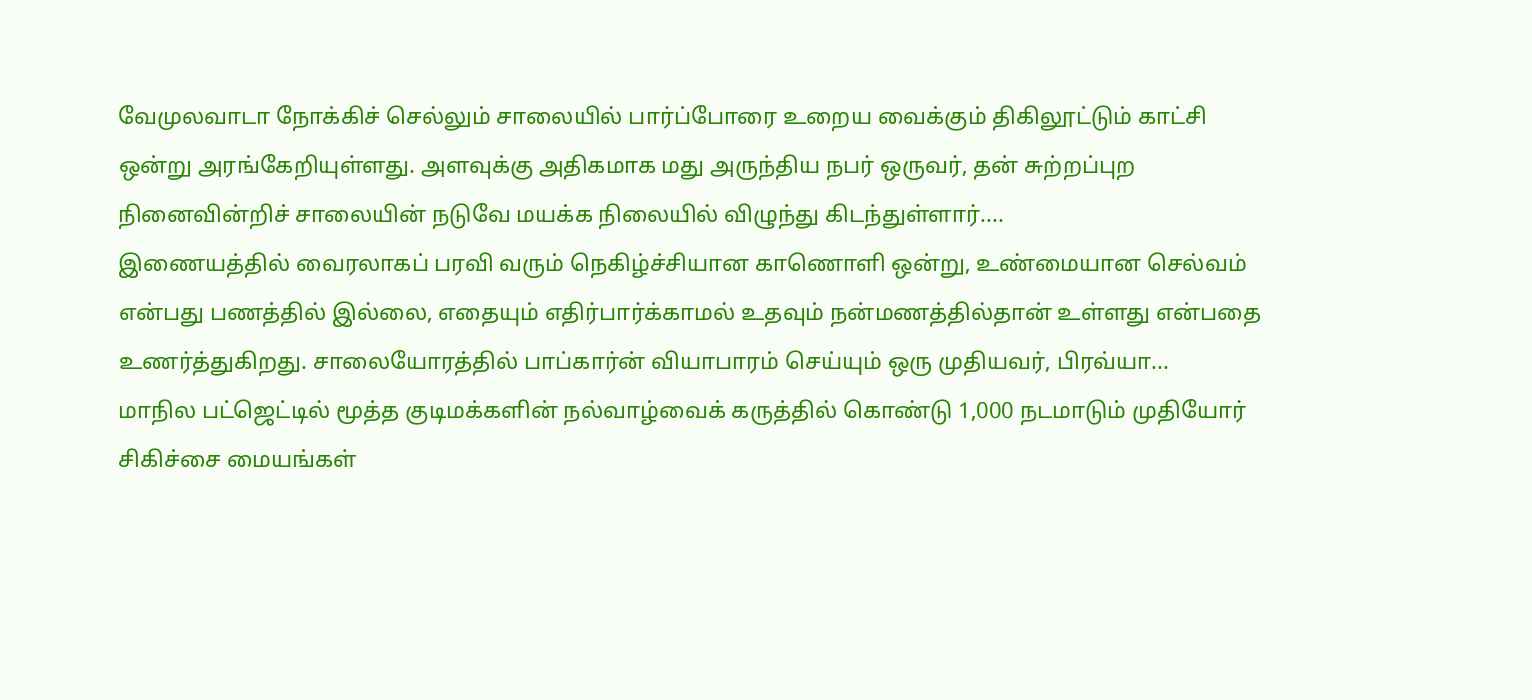வேமுலவாடா நோக்கிச் செல்லும் சாலையில் பார்ப்போரை உறைய வைக்கும் திகிலூட்டும் காட்சி ஒன்று அரங்கேறியுள்ளது. அளவுக்கு அதிகமாக மது அருந்திய நபர் ஒருவர், தன் சுற்றப்புற நினைவின்றிச் சாலையின் நடுவே மயக்க நிலையில் விழுந்து கிடந்துள்ளார்....
இணையத்தில் வைரலாகப் பரவி வரும் நெகிழ்ச்சியான காணொளி ஒன்று, உண்மையான செல்வம் என்பது பணத்தில் இல்லை, எதையும் எதிர்பார்க்காமல் உதவும் நன்மணத்தில்தான் உள்ளது என்பதை உணர்த்துகிறது. சாலையோரத்தில் பாப்கார்ன் வியாபாரம் செய்யும் ஒரு முதியவர், பிரவ்யா...
மாநில பட்ஜெட்டில் மூத்த குடிமக்களின் நல்வாழ்வைக் கருத்தில் கொண்டு 1,000 நடமாடும் முதியோர் சிகிச்சை மையங்கள்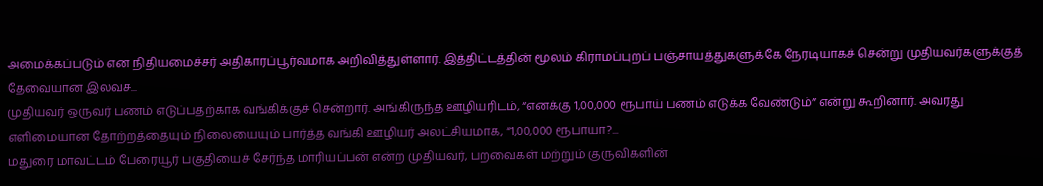அமைக்கப்படும் என நிதியமைச்சர் அதிகாரப்பூர்வமாக அறிவித்துள்ளார். இத்திட்டத்தின் மூலம் கிராமப்புறப் பஞ்சாயத்துகளுக்கே நேரடியாகச் சென்று முதியவர்களுக்குத் தேவையான இலவச...
முதியவர் ஒருவர் பணம் எடுப்பதற்காக வங்கிக்குச் சென்றார். அங்கிருந்த ஊழியரிடம், “எனக்கு 1,00,000 ரூபாய் பணம் எடுக்க வேண்டும்” என்று கூறினார். அவரது எளிமையான தோற்றத்தையும் நிலையையும் பார்த்த வங்கி ஊழியர் அலட்சியமாக, “1,00,000 ரூபாயா?...
மதுரை மாவட்டம் பேரையூர் பகுதியைச் சேர்ந்த மாரியப்பன் என்ற முதியவர், பறவைகள் மற்றும் குருவிகளின்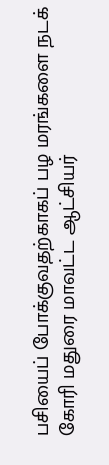பசியைப் போக்குவதற்காகப் பழ மரங்களை நடக் கோரி மதுரை மாவட்ட ஆட்சியர்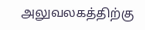அலுவலகத்திற்கு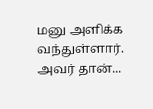மனு அளிக்க வந்துள்ளார். அவர் தான்...